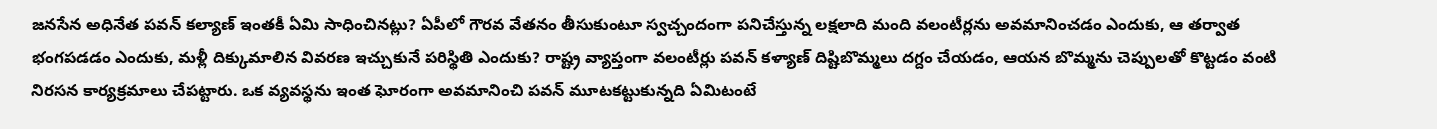జనసేన అధినేత పవన్ కల్యాణ్ ఇంతకీ ఏమి సాధించినట్లు? ఏపీలో గౌరవ వేతనం తీసుకుంటూ స్వచ్చందంగా పనిచేస్తున్న లక్షలాది మంది వలంటీర్లను అవమానించడం ఎందుకు, ఆ తర్వాత భంగపడడం ఎందుకు, మళ్లీ దిక్కుమాలిన వివరణ ఇచ్చుకునే పరిస్థితి ఎందుకు? రాష్ట్ర వ్యాప్తంగా వలంటీర్లు పవన్ కళ్యాణ్ దిష్టిబొమ్మలు దగ్దం చేయడం, ఆయన బొమ్మను చెప్పులతో కొట్టడం వంటి నిరసన కార్యక్రమాలు చేపట్టారు. ఒక వ్యవస్థను ఇంత ఘోరంగా అవమానించి పవన్ మూటకట్టుకున్నది ఏమిటంటే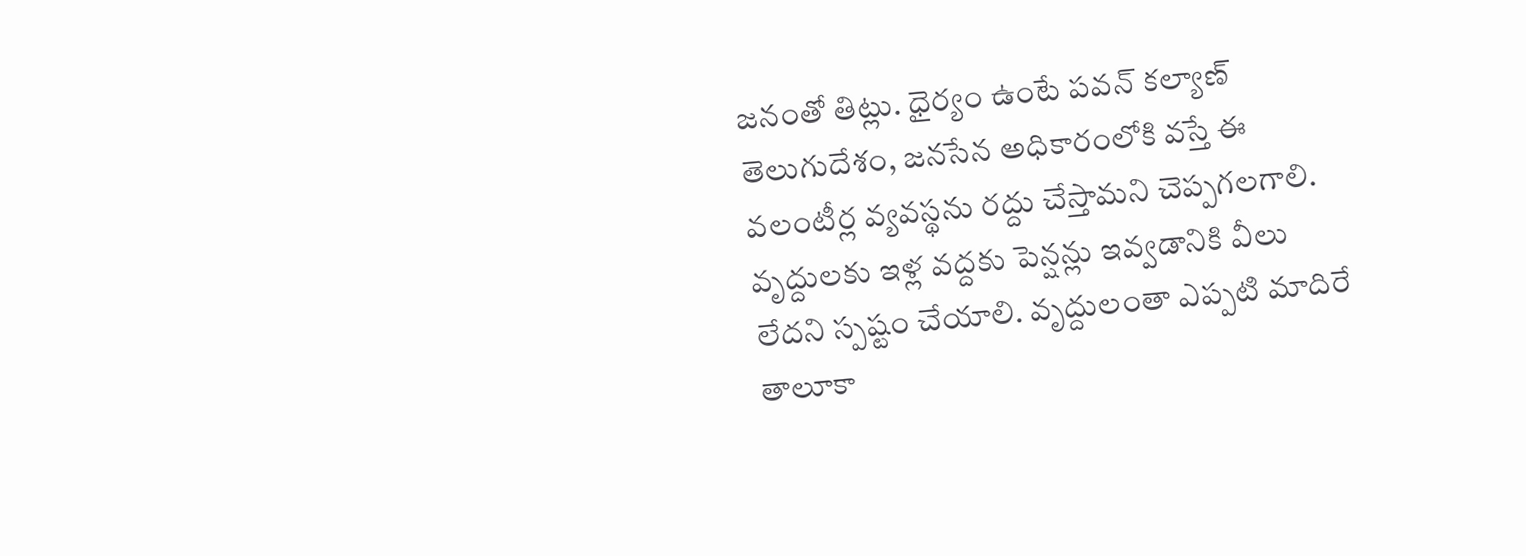జనంతో తిట్లు. ధైర్యం ఉంటే పవన్ కల్యాణ్ తెలుగుదేశం, జనసేన అధికారంలోకి వస్తే ఈ వలంటీర్ల వ్యవస్థను రద్దు చేస్తామని చెప్పగలగాలి.
వృద్దులకు ఇళ్ల వద్దకు పెన్షన్లు ఇవ్వడానికి వీలు లేదని స్పష్టం చేయాలి. వృద్దులంతా ఎప్పటి మాదిరే తాలూకా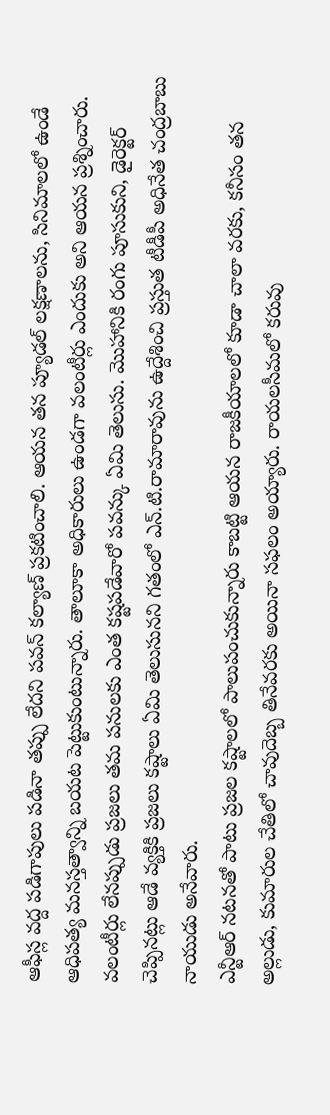ఆఫీస్ల వద్ద పడిగాపులు పడినా తప్పు లేదని పవన్ కల్యాణ్ ప్రకటించాలి. ఆయన తన ప్యూడల్ లక్షణాలను, సినిమాలలో ఉండే ఆధిపత్య మనస్తత్వాన్ని బయట పెట్టుకుంటున్నారు. తాలూకా అధికారులు ఉండగా వలంటీర్లు ఎందుకు అని ఆయన ప్రశ్నించారు. వలంటీర్లు లేనప్పుడు ప్రజలు తమ పనులకు ఎంత కష్టపడేవారో పవన్కు ఏమి తెలుసు. మొహానికి రంగు పూసుకుని, డైరెక్టర్ చెప్పినట్లు ఆడే వ్యక్తికి ప్రజలు కష్టాలు ఏమి తెలుసునని గతంలో ఎన్.టి.రామారావును ఉద్దేశించి ప్రస్తుత టీడీపీ అధినేత చంద్రబాబు నాయుడు అనేవారు.
ఎన్టీఆర్ నటనతో పాటు ప్రజల కష్టాలలో పాలుపంచుకున్నారు కాబట్టి ఆయన రాజకీయాలలో కూడా చాలా వరకు, కనీసం తన అల్లుడు, కుమారుల చేతిలో చావుదెబ్బ తినేవరకు అయినా సఫలం అయ్యారు. రాయలసీమలో కరువు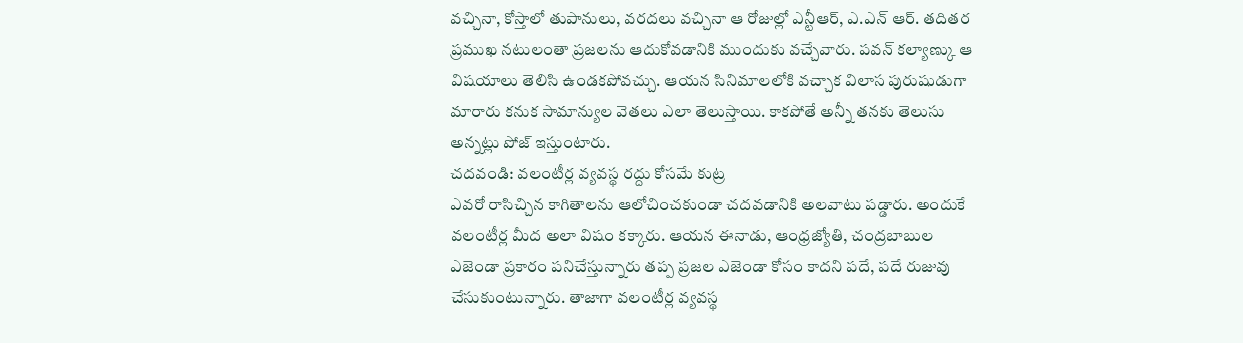వచ్చినా, కోస్తాలో తుపానులు, వరదలు వచ్చినా ఆ రోజుల్లో ఎన్టీఆర్, ఎ.ఎన్ ఆర్. తదితర ప్రముఖ నటులంతా ప్రజలను ఆదుకోవడానికి ముందుకు వచ్చేవారు. పవన్ కల్యాణ్కు ఆ విషయాలు తెలిసి ఉండకపోవచ్చు. ఆయన సినిమాలలోకి వచ్చాక విలాస పురుషుడుగా మారారు కనుక సామాన్యుల వెతలు ఎలా తెలుస్తాయి. కాకపోతే అన్నీ తనకు తెలుసు అన్నట్లు పోజ్ ఇస్తుంటారు.
చదవండి: వలంటీర్ల వ్యవస్థ రద్దు కోసమే కుట్ర
ఎవరో రాసిచ్చిన కాగితాలను ఆలోచించకుండా చదవడానికి అలవాటు పడ్డారు. అందుకే వలంటీర్ల మీద అలా విషం కక్కారు. ఆయన ఈనాడు, ఆంధ్రజ్యోతి, చంద్రబాబుల ఎజెండా ప్రకారం పనిచేస్తున్నారు తప్ప ప్రజల ఎజెండా కోసం కాదని పదే, పదే రుజువు చేసుకుంటున్నారు. తాజాగా వలంటీర్ల వ్యవస్థ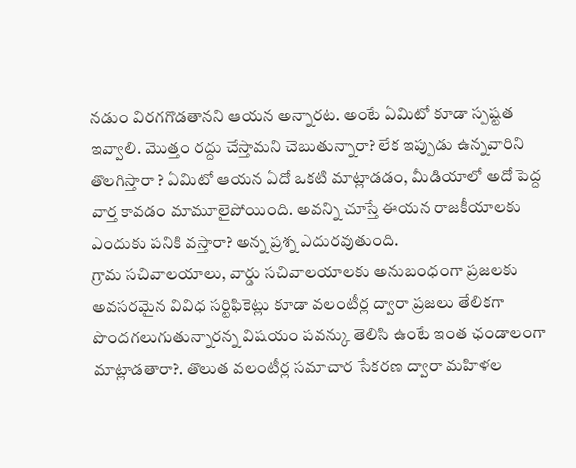నడుం విరగగొడతానని ఆయన అన్నారట. అంటే ఏమిటో కూడా స్పష్టత ఇవ్వాలి. మొత్తం రద్దు చేస్తామని చెబుతున్నారా? లేక ఇప్పుడు ఉన్నవారిని తొలగిస్తారా ? ఏమిటో ఆయన ఏదో ఒకటి మాట్లాడడం, మీడియాలో అదో పెద్ద వార్త కావడం మామూలైపోయింది. అవన్ని చూస్తే ఈయన రాజకీయాలకు ఎందుకు పనికి వస్తారా? అన్న ప్రశ్న ఎదురవుతుంది.
గ్రామ సచివాలయాలు, వార్డు సచివాలయాలకు అనుబంధంగా ప్రజలకు అవసరమైన వివిధ సర్టిఫికెట్లు కూడా వలంటీర్ల ద్వారా ప్రజలు తేలికగా పొందగలుగుతున్నారన్న విషయం పవన్కు తెలిసి ఉంటే ఇంత ఛండాలంగా మాట్లాడతారా?. తొలుత వలంటీర్ల సమాచార సేకరణ ద్వారా మహిళల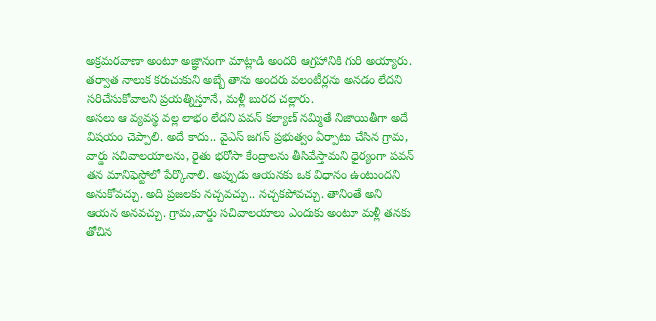అక్రమరవాణా అంటూ అజ్ఞానంగా మాట్లాడి అందరి ఆగ్రహానికి గురి అయ్యారు. తర్వాత నాలుక కరుచుకుని అబ్బే తాను అందరు వలంటీర్లను అనడం లేదని సరిచేసుకోవాలని ప్రయత్నిస్తూనే, మళ్లీ బురద చల్లారు.
అసలు ఆ వ్యవస్థ వల్ల లాభం లేదని పవన్ కల్యాణ్ నమ్మితే నిజాయితీగా అదే విషయం చెప్పాలి. అదే కాదు.. వైఎస్ జగన్ ప్రభుత్వం ఏర్పాటు చేసిన గ్రామ, వార్డు సచివాలయాలను, రైతు భరోసా కేంద్రాలను తీసివేస్తామని ధైర్యంగా పవన్ తన మానిఫెస్టోలో పేర్కొనాలి. అప్పుడు ఆయనకు ఒక విధానం ఉంటుందని అనుకోవచ్చు. అది ప్రజలకు నచ్చవచ్చు.. నచ్చకపోవచ్చు. తానింతే అని ఆయన అనవచ్చు. గ్రామ,వార్డు సచివాలయాలు ఎందుకు అంటూ మళ్లీ తనకు తోచిన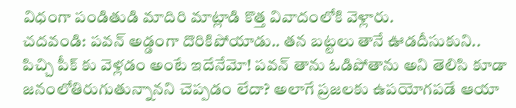విధంగా పండితుడి మాదిరి మాట్లాడి కొత్త వివాదంలోకి వెళ్లారు.
చదవండి: పవన్ అడ్డంగా దొరికిపోయాడు.. తన బట్టలు తానే ఊడదీసుకుని..
పిచ్చి పీక్ కు వెళ్లడం అంటే ఇదేనేమో! పవన్ తాను ఓడిపోతాను అని తెలిసి కూడా జనంలోతిరుగుతున్నానని చెప్పడం లేదా? అలాగే ప్రజలకు ఉపయోగపడే ఆయా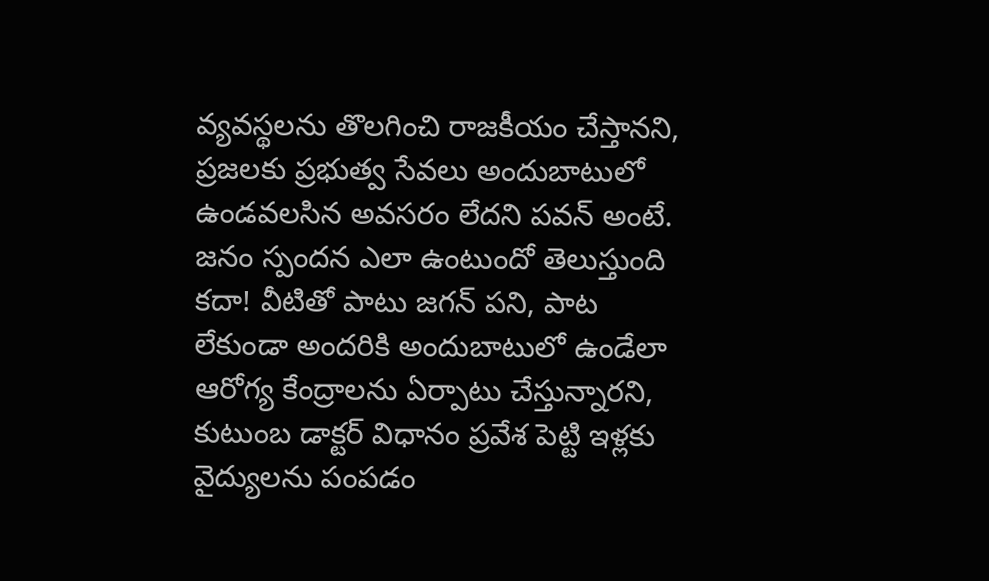వ్యవస్థలను తొలగించి రాజకీయం చేస్తానని, ప్రజలకు ప్రభుత్వ సేవలు అందుబాటులో ఉండవలసిన అవసరం లేదని పవన్ అంటే. జనం స్పందన ఎలా ఉంటుందో తెలుస్తుంది కదా! వీటితో పాటు జగన్ పని, పాట లేకుండా అందరికి అందుబాటులో ఉండేలా ఆరోగ్య కేంద్రాలను ఏర్పాటు చేస్తున్నారని, కుటుంబ డాక్టర్ విధానం ప్రవేశ పెట్టి ఇళ్లకు వైద్యులను పంపడం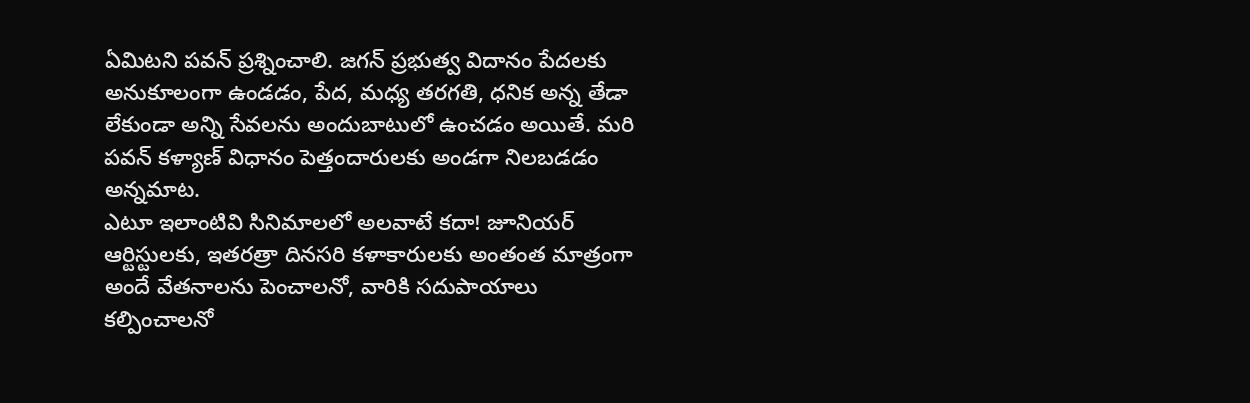ఏమిటని పవన్ ప్రశ్నించాలి. జగన్ ప్రభుత్వ విదానం పేదలకు అనుకూలంగా ఉండడం, పేద, మధ్య తరగతి, ధనిక అన్న తేడా లేకుండా అన్ని సేవలను అందుబాటులో ఉంచడం అయితే. మరి పవన్ కళ్యాణ్ విధానం పెత్తందారులకు అండగా నిలబడడం అన్నమాట.
ఎటూ ఇలాంటివి సినిమాలలో అలవాటే కదా! జూనియర్ ఆర్టిస్టులకు, ఇతరత్రా దినసరి కళాకారులకు అంతంత మాత్రంగా అందే వేతనాలను పెంచాలనో, వారికి సదుపాయాలు కల్పించాలనో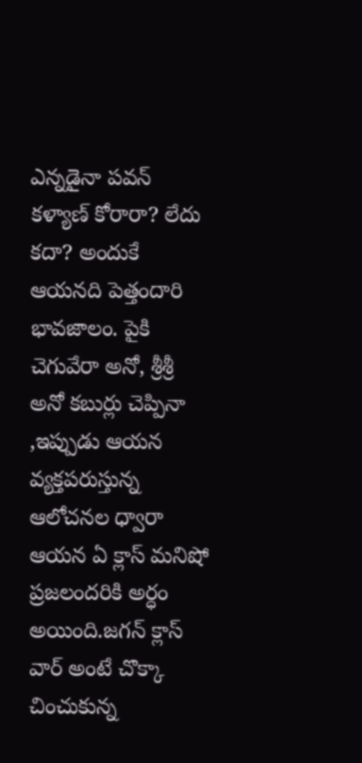ఎన్నడైనా పవన్ కళ్యాణ్ కోరారా? లేదు కదా? అందుకే ఆయనది పెత్తందారి భావజాలం. పైకి చెగువేరా అనో, శ్రీశ్రీ అనో కబుర్లు చెప్పినా ,ఇప్పుడు ఆయన వ్యక్తపరుస్తున్న ఆలోచనల ధ్వారా ఆయన ఏ క్లాస్ మనిషో ప్రజలందరికి అర్ధం అయింది.జగన్ క్లాస్ వార్ అంటే చొక్కా చించుకున్న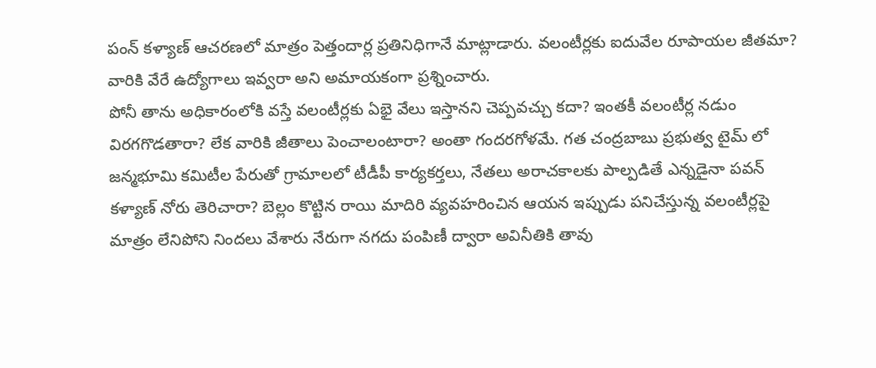పంన్ కళ్యాణ్ ఆచరణలో మాత్రం పెత్తందార్ల ప్రతినిధిగానే మాట్లాడారు. వలంటీర్లకు ఐదువేల రూపాయల జీతమా? వారికి వేరే ఉద్యోగాలు ఇవ్వరా అని అమాయకంగా ప్రశ్నించారు.
పోనీ తాను అధికారంలోకి వస్తే వలంటీర్లకు ఏభై వేలు ఇస్తానని చెప్పవచ్చు కదా? ఇంతకీ వలంటీర్ల నడుం విరగగొడతారా? లేక వారికి జీతాలు పెంచాలంటారా? అంతా గందరగోళమే. గత చంద్రబాబు ప్రభుత్వ టైమ్ లో జన్మభూమి కమిటీల పేరుతో గ్రామాలలో టీడీపీ కార్యకర్తలు, నేతలు అరాచకాలకు పాల్పడితే ఎన్నడైనా పవన్ కళ్యాణ్ నోరు తెరిచారా? బెల్లం కొట్టిన రాయి మాదిరి వ్యవహరించిన ఆయన ఇప్పుడు పనిచేస్తున్న వలంటీర్లపై మాత్రం లేనిపోని నిందలు వేశారు నేరుగా నగదు పంపిణీ ద్వారా అవినీతికి తావు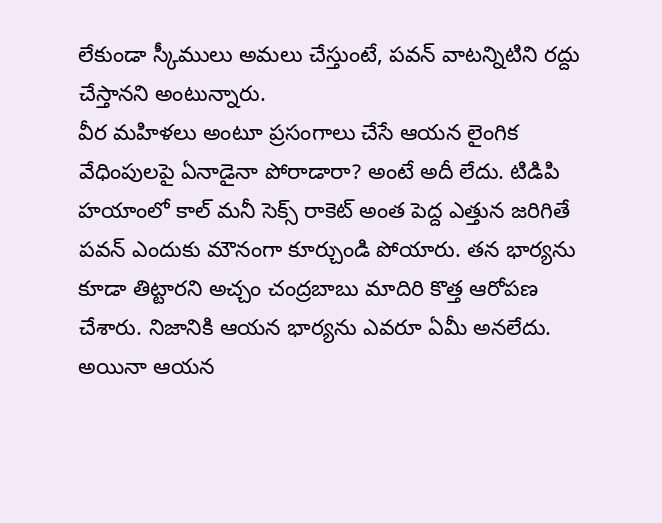లేకుండా స్కీములు అమలు చేస్తుంటే, పవన్ వాటన్నిటిని రద్దు చేస్తానని అంటున్నారు.
వీర మహిళలు అంటూ ప్రసంగాలు చేసే ఆయన లైంగిక వేధింపులపై ఏనాడైనా పోరాడారా? అంటే అదీ లేదు. టిడిపి హయాంలో కాల్ మనీ సెక్స్ రాకెట్ అంత పెద్ద ఎత్తున జరిగితే పవన్ ఎందుకు మౌనంగా కూర్చుండి పోయారు. తన భార్యను కూడా తిట్టారని అచ్చం చంద్రబాబు మాదిరి కొత్త ఆరోపణ చేశారు. నిజానికి ఆయన భార్యను ఎవరూ ఏమీ అనలేదు. అయినా ఆయన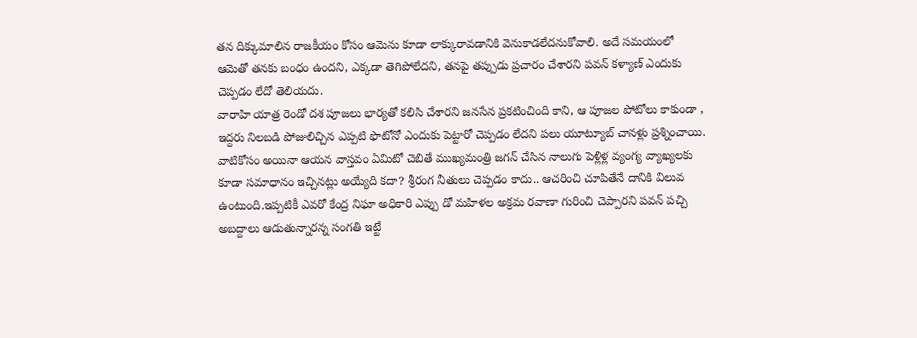తన దిక్కుమాలిన రాజకీయం కోసం ఆమెను కూడా లాక్కురావడానికి వెనుకాడలేదనుకోవాలి. అదే సమయంలో ఆమెతో తనకు బంధం ఉందని, ఎక్కడా తెగిపోలేదని, తనపై తప్పుడు ప్రచారం చేశారని పవన్ కళ్యాణ్ ఎందుకు చెప్పడం లేదో తెలియదు.
వారాహి యాత్ర రెండో దశ పూజలు భార్యతో కలిసి చేశారని జనసేన ప్రకటించింది కాని, ఆ పూజల పోటోలు కాకుండా , ఇద్దరు నిలబడి పోజులిచ్చిన ఎప్పటి ఫొటోనో ఎందుకు పెట్టారో చెప్పడం లేదని పలు యూట్యూబ్ చానళ్లు ప్రశ్నించాయి. వాటికోసం అయినా ఆయన వాస్తవం ఏమిటో చెబితే ముఖ్యమంత్రి జగన్ చేసిన నాలుగు పెళ్లిళ్ల వ్యంగ్య వ్యాఖ్యలకు కూడా సమాధానం ఇచ్చినట్లు అయ్యేది కదా? శ్రీరంగ నీతులు చెప్పడం కాదు.. ఆచరించి చూపితేనే దానికి విలువ ఉంటుంది.ఇప్పటికీ ఎవరో కేంద్ర నిఘా అధికారి ఎప్పు డో మహిళల అక్రమ రవాణా గురించి చెప్పారని పవన్ పచ్చి అబద్దాలు ఆడుతున్నారన్న సంగతి ఇట్టే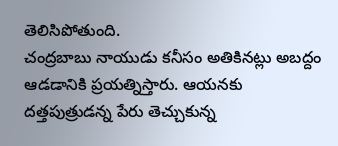తెలిసిపోతుంది.
చంద్రబాబు నాయుడు కనీసం అతికినట్లు అబద్దం ఆడడానికి ప్రయత్నిస్తారు. ఆయనకు దత్తపుత్రుడన్న పేరు తెచ్చుకున్న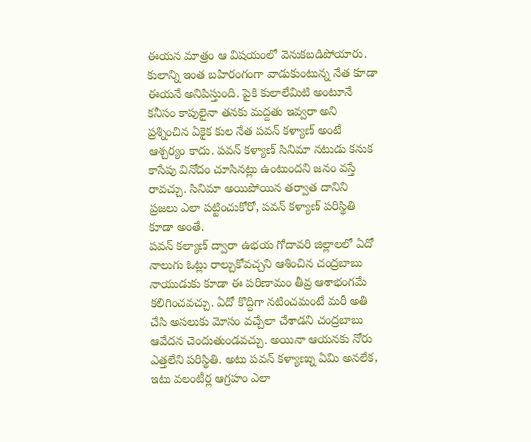ఈయన మాత్రం ఆ విషయంలో వెనుకబడిపోయారు. కులాన్ని ఇంత బహిరంగంగా వాడుకుంటున్న నేత కూడా ఈయనే అనిపిస్తుంది. పైకి కులాలేమిటి అంటూనే కనీసం కాపులైనా తనకు మద్దతు ఇవ్వరా అని ప్రశ్నించిన ఏకైక కుల నేత పవన్ కళ్యాణ్ అంటే ఆశ్చర్యం కాదు. పవన్ కళ్యాణ్ సినిమా నటుడు కనుక కాసేపు వినోదం చూసినట్లు ఉంటుందని జనం వస్తే రావచ్చు. సినిమా అయిపోయిన తర్వాత దానిని ప్రజలు ఎలా పట్టించుకోరో, పవన్ కళ్యాణ్ పరిస్థితి కూడా అంతే.
పవన్ కల్యాణ్ ద్వారా ఉభయ గోదావరి జిల్లాలలో ఏదో నాలుగు ఓట్లు రాల్చుకోవచ్చని ఆశించిన చంద్రబాబు నాయుడుకు కూడా ఈ పరిణామం తీవ్ర ఆశాభంగమే కలిగించవచ్చు. ఏదో కొద్దిగా నటించమంటే మరీ అతి చేసి అసలుకు మోసం వచ్చేలా చేశాడని చంద్రబాబు ఆవేదన చెందుతుండవచ్చు. అయినా ఆయనకు నోరు ఎత్తలేని పరిస్థితి. అటు పవన్ కళ్యాణ్ను ఏమి అనలేక, ఇటు వలంటీర్ల ఆగ్రహం ఎలా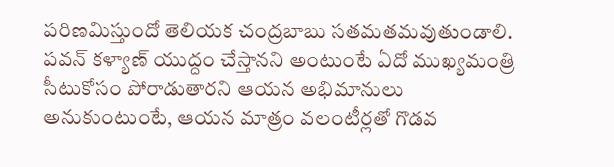పరిణమిస్తుందో తెలియక చంద్రబాబు సతమతమవుతుండాలి. పవన్ కళ్యాణ్ యుద్దం చేస్తానని అంటుంటే ఏదో ముఖ్యమంత్రి సీటుకోసం పోరాడుతారని ఆయన అభిమానులు అనుకుంటుంటే, ఆయన మాత్రం వలంటీర్లతో గొడవ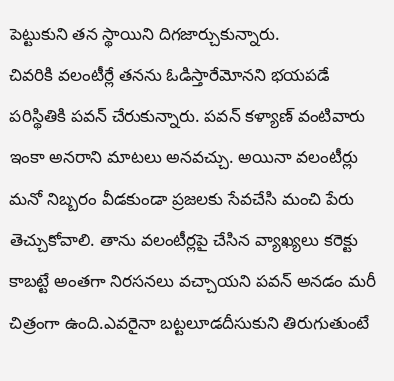పెట్టుకుని తన స్థాయిని దిగజార్చుకున్నారు.
చివరికి వలంటీర్లే తనను ఓడిస్తారేమోనని భయపడే పరిస్థితికి పవన్ చేరుకున్నారు. పవన్ కళ్యాణ్ వంటివారు ఇంకా అనరాని మాటలు అనవచ్చు. అయినా వలంటీర్లు మనో నిబ్బరం వీడకుండా ప్రజలకు సేవచేసి మంచి పేరు తెచ్చుకోవాలి. తాను వలంటీర్లపై చేసిన వ్యాఖ్యలు కరెక్టు కాబట్టే అంతగా నిరసనలు వచ్చాయని పవన్ అనడం మరీ చిత్రంగా ఉంది.ఎవరైనా బట్టలూడదీసుకుని తిరుగుతుంటే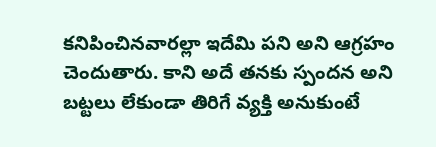కనిపించినవారల్లా ఇదేమి పని అని ఆగ్రహం చెందుతారు. కాని అదే తనకు స్పందన అని బట్టలు లేకుండా తిరిగే వ్యక్తి అనుకుంటే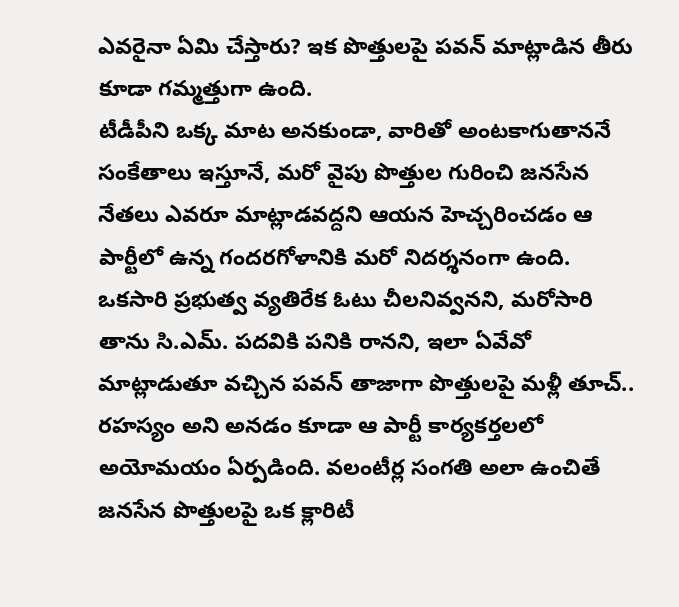ఎవరైనా ఏమి చేస్తారు? ఇక పొత్తులపై పవన్ మాట్లాడిన తీరు కూడా గమ్మత్తుగా ఉంది.
టీడీపీని ఒక్క మాట అనకుండా, వారితో అంటకాగుతాననే సంకేతాలు ఇస్తూనే, మరో వైపు పొత్తుల గురించి జనసేన నేతలు ఎవరూ మాట్లాడవద్దని ఆయన హెచ్చరించడం ఆ పార్టీలో ఉన్న గందరగోళానికి మరో నిదర్శనంగా ఉంది. ఒకసారి ప్రభుత్వ వ్యతిరేక ఓటు చీలనివ్వనని, మరోసారి తాను సి.ఎమ్. పదవికి పనికి రానని, ఇలా ఏవేవో మాట్లాడుతూ వచ్చిన పవన్ తాజాగా పొత్తులపై మళ్లీ తూచ్.. రహస్యం అని అనడం కూడా ఆ పార్టీ కార్యకర్తలలో అయోమయం ఏర్పడింది. వలంటీర్ల సంగతి అలా ఉంచితే జనసేన పొత్తులపై ఒక క్లారిటీ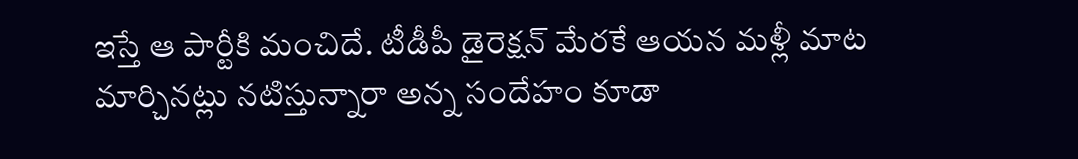ఇస్తే ఆ పార్టీకి మంచిదే. టీడీపీ డైరెక్షన్ మేరకే ఆయన మళ్లీ మాట మార్చినట్లు నటిస్తున్నారా అన్న సందేహం కూడా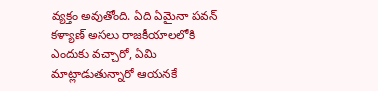వ్యక్తం అవుతోంది. ఏది ఏమైనా పవన్ కళ్యాణ్ అసలు రాజకీయాలలోకి ఎందుకు వచ్చారో, ఏమి మాట్లాడుతున్నారో ఆయనకే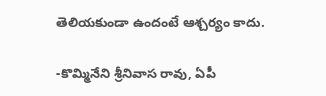తెలియకుండా ఉందంటే ఆశ్చర్యం కాదు.

-కొమ్మినేని శ్రీనివాస రావు, ఏపీ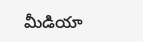మీడియా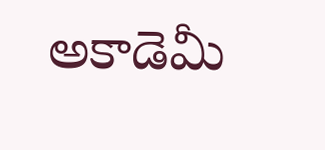అకాడెమీ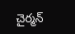చైర్మన్